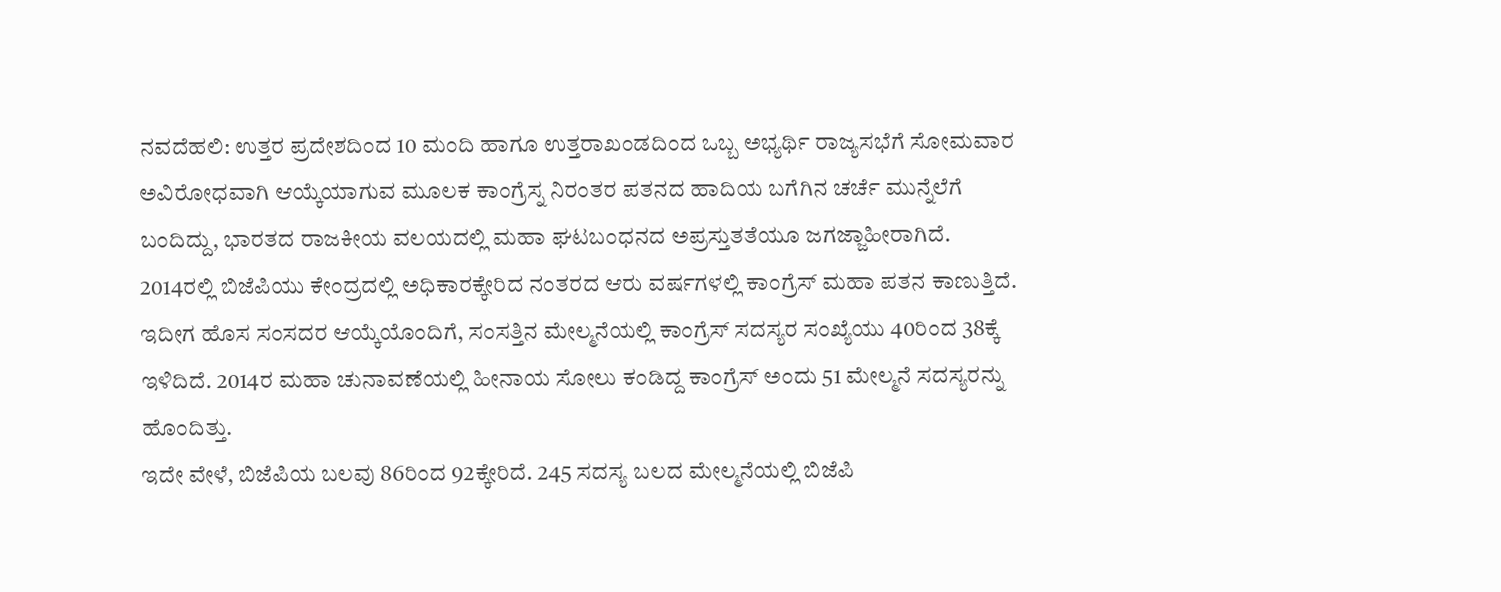ನವದೆಹಲಿ: ಉತ್ತರ ಪ್ರದೇಶದಿಂದ 10 ಮಂದಿ ಹಾಗೂ ಉತ್ತರಾಖಂಡದಿಂದ ಒಬ್ಬ ಅಭ್ಯರ್ಥಿ ರಾಜ್ಯಸಭೆಗೆ ಸೋಮವಾರ ಅವಿರೋಧವಾಗಿ ಆಯ್ಕೆಯಾಗುವ ಮೂಲಕ ಕಾಂಗ್ರೆಸ್ನ ನಿರಂತರ ಪತನದ ಹಾದಿಯ ಬಗೆಗಿನ ಚರ್ಚೆ ಮುನ್ನೆಲೆಗೆ ಬಂದಿದ್ದು, ಭಾರತದ ರಾಜಕೀಯ ವಲಯದಲ್ಲಿ ಮಹಾ ಘಟಬಂಧನದ ಅಪ್ರಸ್ತುತತೆಯೂ ಜಗಜ್ಜಾಹೀರಾಗಿದೆ.
2014ರಲ್ಲಿ ಬಿಜೆಪಿಯು ಕೇಂದ್ರದಲ್ಲಿ ಅಧಿಕಾರಕ್ಕೇರಿದ ನಂತರದ ಆರು ವರ್ಷಗಳಲ್ಲಿ ಕಾಂಗ್ರೆಸ್ ಮಹಾ ಪತನ ಕಾಣುತ್ತಿದೆ. ಇದೀಗ ಹೊಸ ಸಂಸದರ ಆಯ್ಕೆಯೊಂದಿಗೆ, ಸಂಸತ್ತಿನ ಮೇಲ್ಮನೆಯಲ್ಲಿ ಕಾಂಗ್ರೆಸ್ ಸದಸ್ಯರ ಸಂಖ್ಯೆಯು 40ರಿಂದ 38ಕ್ಕೆ ಇಳಿದಿದೆ. 2014ರ ಮಹಾ ಚುನಾವಣೆಯಲ್ಲಿ ಹೀನಾಯ ಸೋಲು ಕಂಡಿದ್ದ ಕಾಂಗ್ರೆಸ್ ಅಂದು 51 ಮೇಲ್ಮನೆ ಸದಸ್ಯರನ್ನು ಹೊಂದಿತ್ತು.
ಇದೇ ವೇಳೆ, ಬಿಜೆಪಿಯ ಬಲವು 86ರಿಂದ 92ಕ್ಕೇರಿದೆ. 245 ಸದಸ್ಯ ಬಲದ ಮೇಲ್ಮನೆಯಲ್ಲಿ ಬಿಜೆಪಿ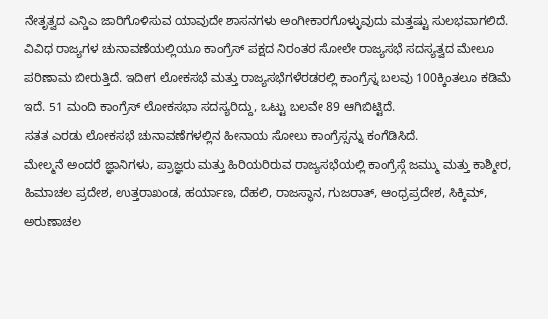ನೇತೃತ್ವದ ಎನ್ಡಿಎ ಜಾರಿಗೊಳಿಸುವ ಯಾವುದೇ ಶಾಸನಗಳು ಅಂಗೀಕಾರಗೊಳ್ಳುವುದು ಮತ್ತಷ್ಟು ಸುಲಭವಾಗಲಿದೆ.
ವಿವಿಧ ರಾಜ್ಯಗಳ ಚುನಾವಣೆಯಲ್ಲಿಯೂ ಕಾಂಗ್ರೆಸ್ ಪಕ್ಷದ ನಿರಂತರ ಸೋಲೇ ರಾಜ್ಯಸಭೆ ಸದಸ್ಯತ್ವದ ಮೇಲೂ ಪರಿಣಾಮ ಬೀರುತ್ತಿದೆ. ಇದೀಗ ಲೋಕಸಭೆ ಮತ್ತು ರಾಜ್ಯಸಭೆಗಳೆರಡರಲ್ಲಿ ಕಾಂಗ್ರೆಸ್ನ ಬಲವು 100ಕ್ಕಿಂತಲೂ ಕಡಿಮೆ ಇದೆ. 51 ಮಂದಿ ಕಾಂಗ್ರೆಸ್ ಲೋಕಸಭಾ ಸದಸ್ಯರಿದ್ದು, ಒಟ್ಟು ಬಲವೇ 89 ಆಗಿಬಿಟ್ಟಿದೆ.
ಸತತ ಎರಡು ಲೋಕಸಭೆ ಚುನಾವಣೆಗಳಲ್ಲಿನ ಹೀನಾಯ ಸೋಲು ಕಾಂಗ್ರೆಸ್ಸನ್ನು ಕಂಗೆಡಿಸಿದೆ.
ಮೇಲ್ಮನೆ ಅಂದರೆ ಜ್ಞಾನಿಗಳು, ಪ್ರಾಜ್ಞರು ಮತ್ತು ಹಿರಿಯರಿರುವ ರಾಜ್ಯಸಭೆಯಲ್ಲಿ ಕಾಂಗ್ರೆಸ್ಗೆ ಜಮ್ಮು ಮತ್ತು ಕಾಶ್ಮೀರ, ಹಿಮಾಚಲ ಪ್ರದೇಶ, ಉತ್ತರಾಖಂಡ, ಹರ್ಯಾಣ, ದೆಹಲಿ, ರಾಜಸ್ಥಾನ, ಗುಜರಾತ್, ಆಂಧ್ರಪ್ರದೇಶ, ಸಿಕ್ಕಿಮ್, ಅರುಣಾಚಲ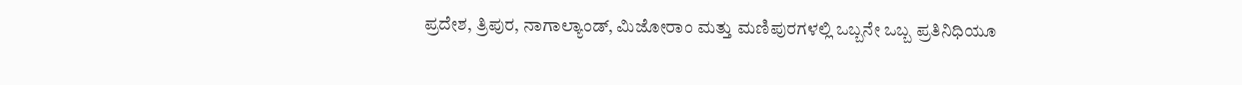ಪ್ರದೇಶ, ತ್ರಿಪುರ, ನಾಗಾಲ್ಯಾಂಡ್, ಮಿಜೋರಾಂ ಮತ್ತು ಮಣಿಪುರಗಳಲ್ಲಿ ಒಬ್ಬನೇ ಒಬ್ಬ ಪ್ರತಿನಿಧಿಯೂ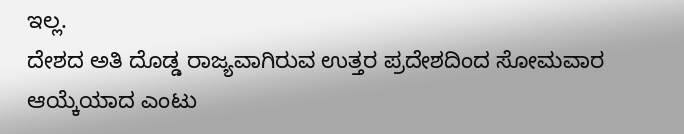ಇಲ್ಲ.
ದೇಶದ ಅತಿ ದೊಡ್ಡ ರಾಜ್ಯವಾಗಿರುವ ಉತ್ತರ ಪ್ರದೇಶದಿಂದ ಸೋಮವಾರ ಆಯ್ಕೆಯಾದ ಎಂಟು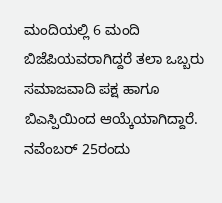ಮಂದಿಯಲ್ಲಿ 6 ಮಂದಿ ಬಿಜೆಪಿಯವರಾಗಿದ್ದರೆ ತಲಾ ಒಬ್ಬರು ಸಮಾಜವಾದಿ ಪಕ್ಷ ಹಾಗೂ ಬಿಎಸ್ಪಿಯಿಂದ ಆಯ್ಕೆಯಾಗಿದ್ದಾರೆ.
ನವೆಂಬರ್ 25ರಂದು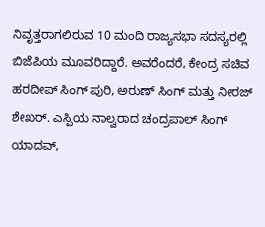ನಿವೃತ್ತರಾಗಲಿರುವ 10 ಮಂದಿ ರಾಜ್ಯಸಭಾ ಸದಸ್ಯರಲ್ಲಿ ಬಿಜೆಪಿಯ ಮೂವರಿದ್ದಾರೆ. ಅವರೆಂದರೆ, ಕೇಂದ್ರ ಸಚಿವ ಹರದೀಪ್ ಸಿಂಗ್ ಪುರಿ, ಅರುಣ್ ಸಿಂಗ್ ಮತ್ತು ನೀರಜ್ ಶೇಖರ್. ಎಸ್ಪಿಯ ನಾಲ್ವರಾದ ಚಂದ್ರಪಾಲ್ ಸಿಂಗ್ ಯಾದವ್,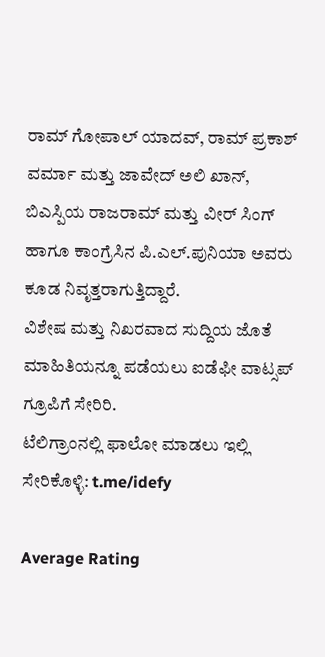ರಾಮ್ ಗೋಪಾಲ್ ಯಾದವ್, ರಾಮ್ ಪ್ರಕಾಶ್ ವರ್ಮಾ ಮತ್ತು ಜಾವೇದ್ ಅಲಿ ಖಾನ್, ಬಿಎಸ್ಪಿಯ ರಾಜರಾಮ್ ಮತ್ತು ವೀರ್ ಸಿಂಗ್ ಹಾಗೂ ಕಾಂಗ್ರೆಸಿನ ಪಿ.ಎಲ್.ಪುನಿಯಾ ಅವರು ಕೂಡ ನಿವೃತ್ತರಾಗುತ್ತಿದ್ದಾರೆ.
ವಿಶೇಷ ಮತ್ತು ನಿಖರವಾದ ಸುದ್ದಿಯ ಜೊತೆ ಮಾಹಿತಿಯನ್ನೂ ಪಡೆಯಲು ಐಡೆಫೀ ವಾಟ್ಸಪ್ ಗ್ರೂಪಿಗೆ ಸೇರಿರಿ.
ಟೆಲಿಗ್ರಾಂನಲ್ಲಿ ಫಾಲೋ ಮಾಡಲು ಇಲ್ಲಿ ಸೇರಿಕೊಳ್ಳಿ: t.me/idefy

Average Rating